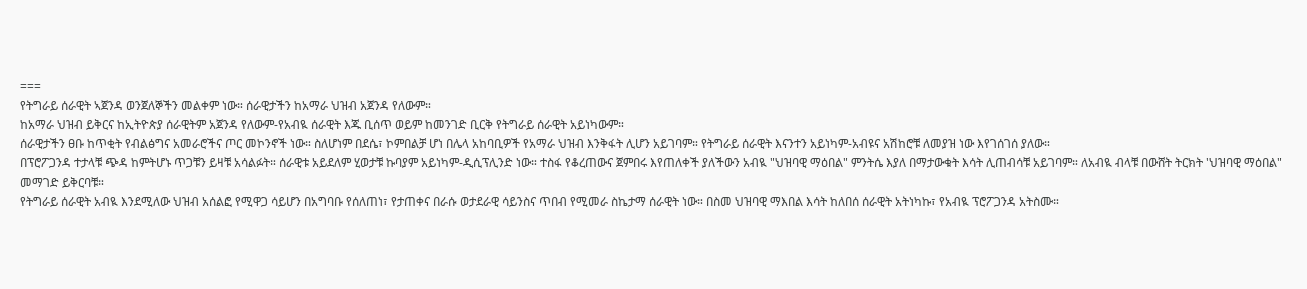===
የትግራይ ሰራዊት ኣጀንዳ ወንጀለኞችን መልቀም ነው። ሰራዊታችን ከአማራ ህዝብ አጀንዳ የለውም።
ከአማራ ህዝብ ይቅርና ከኢትዮጵያ ሰራዊትም አጀንዳ የለውም-የአብዪ ሰራዊት እጁ ቢሰጥ ወይም ከመንገድ ቢርቅ የትግራይ ሰራዊት አይነካውም።
ሰራዊታችን ፀቡ ከጥቂት የብልፅግና አመራሮችና ጦር መኮንኖች ነው። ስለሆነም በደሴ፣ ኮምበልቻ ሆነ በሌላ አከባቢዎች የአማራ ህዝብ እንቅፋት ሊሆን አይገባም። የትግራይ ሰራዊት እናንተን አይነካም-አብዩና አሽከሮቹ ለመያዝ ነው እየገሰገሰ ያለው።
በፕሮፖጋንዳ ተታላቹ ጭዳ ከምትሆኑ ጥጋቹን ይዛቹ አሳልፉት። ሰራዊቱ አይደለም ሂወታቹ ኩባያም አይነካም-ዲሲፕሊንድ ነው። ተስፋ የቆረጠውና ጀምበሩ እየጠለቀች ያለችውን አብዪ "ህዝባዊ ማዕበል" ምንትሴ እያለ በማታውቁት እሳት ሊጠብሳቹ አይገባም። ለአብዪ ብላቹ በውሸት ትርክት 'ህዝባዊ ማዕበል" መማገድ ይቅርባቹ።
የትግራይ ሰራዊት አብዪ እንደሚለው ህዝብ አሰልፎ የሚዋጋ ሳይሆን በአግባቡ የሰለጠነ፣ የታጠቀና በራሱ ወታደራዊ ሳይንስና ጥበብ የሚመራ ስኬታማ ሰራዊት ነው። በስመ ህዝባዊ ማእበል እሳት ከለበሰ ሰራዊት አትነካኩ፣ የአብዪ ፕሮፖጋንዳ አትስሙ።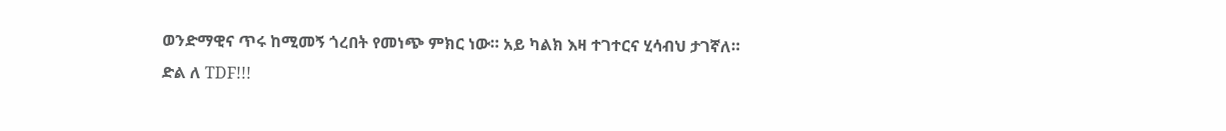ወንድማዊና ጥሩ ከሚመኝ ጎረበት የመነጭ ምክር ነው። አይ ካልክ እዛ ተገተርና ሂሳብህ ታገኛለ።
ድል ለ TDF!!!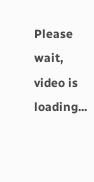Please wait, video is loading...